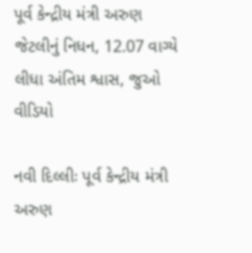પૂર્વ કેન્દ્રીય મંત્રી અરુણ જેટલીનું નિધન, 12.07 વાગ્યે લીધા અંતિમ શ્વાસ, જુઓ વીડિયો

નવી દિલ્લીઃ પૂર્વ કેન્દ્રીય મંત્રી અરુણ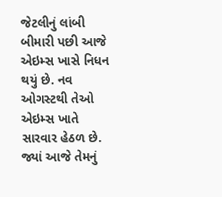જેટલીનું લાંબી બીમારી પછી આજે એઇમ્સ ખાસે નિધન થયું છે. નવ ઓગસ્ટથી તેઓ એઇમ્સ ખાતે સારવાર હેઠળ છે. જ્યાં આજે તેમનું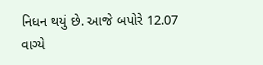નિધન થયું છે. આજે બપોરે 12.07 વાગ્યે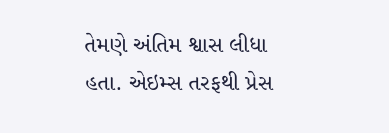તેમણે અંતિમ શ્વાસ લીધા હતા. એઇમ્સ તરફથી પ્રેસ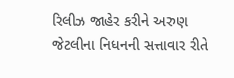રિલીઝ જાહેર કરીને અરુણ જેટલીના નિધનની સત્તાવાર રીતે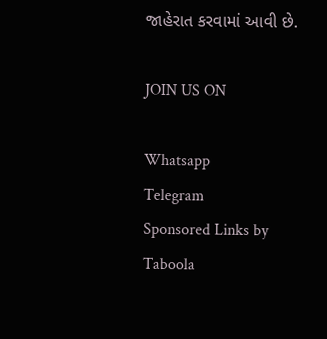જાહેરાત કરવામાં આવી છે.

JOIN US ON

Whatsapp
Telegram
Sponsored Links by Taboola